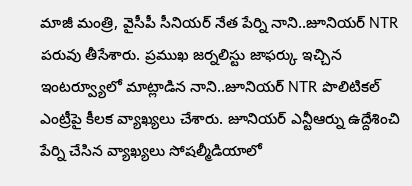మాజీ మంత్రి, వైసీపీ సీనియర్ నేత పేర్ని నాని..జూనియర్ NTR పరువు తీసేశారు. ప్రముఖ జర్నలిస్టు జాఫర్కు ఇచ్చిన ఇంటర్వ్యూలో మాట్లాడిన నాని..జూనియర్ NTR పొలిటికల్ ఎంట్రీపై కీలక వ్యాఖ్యలు చేశారు. జూనియర్ ఎన్టీఆర్ను ఉద్దేశించి పేర్ని చేసిన వ్యాఖ్యలు సోషల్మీడియాలో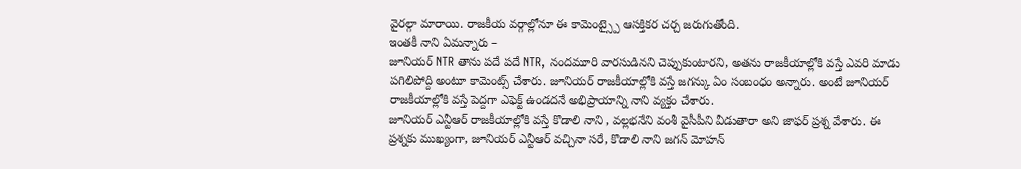వైరల్గా మారాయి. రాజకీయ వర్గాల్లోనూ ఈ కామెంట్స్పై ఆసక్తికర చర్చ జరుగుతోంది.
ఇంతకీ నాని ఏమన్నారు –
జూనియర్ NTR తాను పదే పదే NTR, నందమూరి వారసుడినని చెప్పుకుంటారని, అతను రాజకీయాల్లోకి వస్తే ఎవరి మాడు పగిలిపోద్ది అంటూ కామెంట్స్ చేశారు. జూనియర్ రాజకీయాల్లోకి వస్తే జగన్కు ఏం సంబంధం అన్నారు. అంటే జూనియర్ రాజకీయాల్లోకి వస్తే పెద్దగా ఎఫెక్ట్ ఉండదనే అభిప్రాయాన్ని నాని వ్యక్తం చేశారు.
జూనియర్ ఎన్టీఆర్ రాజకీయాల్లోకి వస్తే కొడాలి నాని , వల్లభనేని వంశీ వైసీపీని వీడుతారా అని జాఫర్ ప్రశ్న వేశారు. ఈ ప్రశ్నకు ముఖ్యంగా, జూనియర్ ఎన్టీఆర్ వచ్చినా సరే, కొడాలి నాని జగన్ మోహన్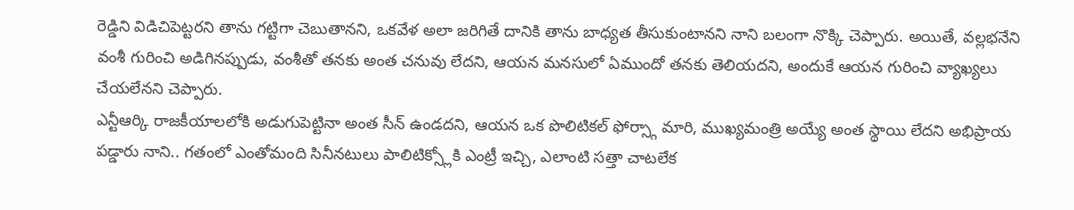రెడ్డిని విడిచిపెట్టరని తాను గట్టిగా చెబుతానని, ఒకవేళ అలా జరిగితే దానికి తాను బాధ్యత తీసుకుంటానని నాని బలంగా నొక్కి చెప్పారు. అయితే, వల్లభనేని వంశీ గురించి అడిగినప్పుడు, వంశీతో తనకు అంత చనువు లేదని, ఆయన మనసులో ఏముందో తనకు తెలియదని, అందుకే ఆయన గురించి వ్యాఖ్యలు చేయలేనని చెప్పారు.
ఎన్టీఆర్కి రాజకీయాలలోకి అడుగుపెట్టినా అంత సీన్ ఉండదని, ఆయన ఒక పొలిటికల్ ఫోర్స్గా మారి, ముఖ్యమంత్రి అయ్యే అంత స్థాయి లేదని అభిప్రాయ పడ్డారు నాని.. గతంలో ఎంతోమంది సినీనటులు పాలిటిక్స్లోకి ఎంట్రీ ఇచ్చి, ఎలాంటి సత్తా చాటలేక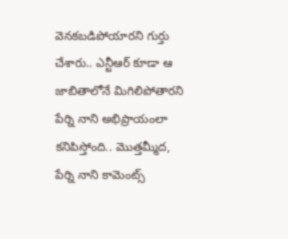వెనకబడిపోయారని గుర్తు చేశారు.. ఎన్టీఆర్ కూడా ఆ జాబితాలోనే మిగిలిపోతారని పేర్ని నాని అభిప్రాయంలా కనిపిస్తోంది.. మొత్తమ్మీద, పేర్ని నాని కామెంట్స్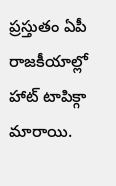ప్రస్తుతం ఏపీ రాజకీయాల్లో హాట్ టాపిక్గా మారాయి.